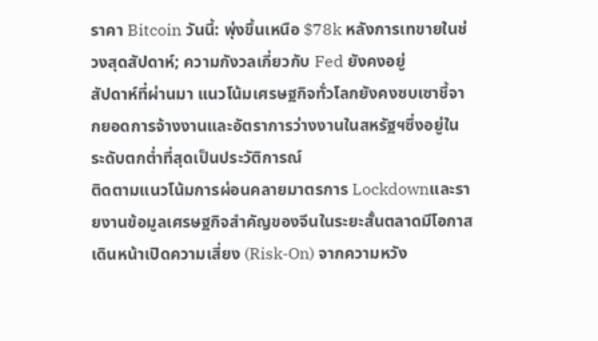ราคา Bitcoin วันนี้: พุ่งขึ้นเหนือ $78k หลังการเทขายในช่วงสุดสัปดาห์; ความกังวลเกี่ยวกับ Fed ยังคงอยู่
สัปดาห์ที่ผ่านมา แนวโน้มเศรษฐกิจทั่วโลกยังคงซบเซาชี้จากยอดการจ้างงานและอัตราการว่างงานในสหรัฐฯซึ่งอยู่ในระดับตกต่ำที่สุดเป็นประวัติการณ์
ติดตามแนวโน้มการผ่อนคลายมาตรการ Lockdownและรายงานข้อมูลเศรษฐกิจสำคัญของจีนในระยะสั้นตลาดมีโอกาสเดินหน้าเปิดความเสี่ยง (Risk-On) จากความหวัง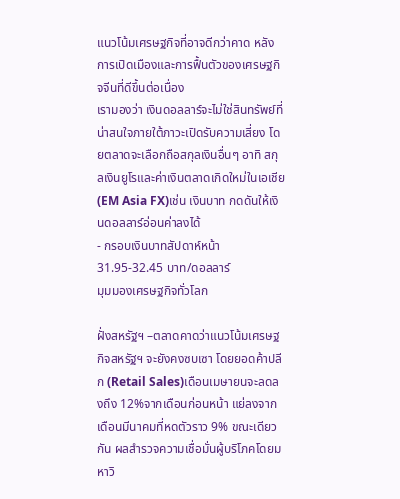แนวโน้มเศรษฐกิจที่อาจดีกว่าคาด หลังการเปิดเมืองและการฟื้นตัวของเศรษฐกิจจีนที่ดีขึ้นต่อเนื่อง
เรามองว่า เงินดอลลาร์จะไม่ใช่สินทรัพย์ที่น่าสนใจภายใต้ภาวะเปิดรับความเสี่ยง โดยตลาดจะเลือกถือสกุลเงินอื่นๆ อาทิ สกุลเงินยูโรและค่าเงินตลาดเกิดใหม่ในเอเชีย (EM Asia FX)เช่น เงินบาท กดดันให้เงินดอลลาร์อ่อนค่าลงได้
- กรอบเงินบาทสัปดาห์หน้า 31.95-32.45 บาท/ดอลลาร์
มุมมองเศรษฐกิจทั่วโลก

ฝั่งสหรัฐฯ –ตลาดคาดว่าแนวโน้มเศรษฐกิจสหรัฐฯ จะยังคงซบเซา โดยยอดค้าปลีก (Retail Sales)เดือนเมษายนจะลดลงถึง 12%จากเดือนก่อนหน้า แย่ลงจากเดือนมีนาคมที่หดตัวราว 9% ขณะเดียวกัน ผลสำรวจความเชื่อมั่นผู้บริโภคโดยมหาวิ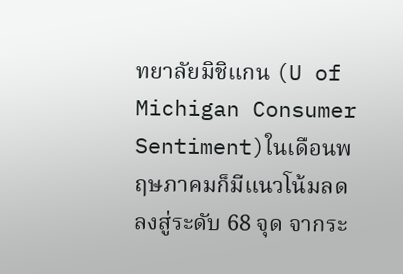ทยาลัยมิชิแกน (U of Michigan Consumer Sentiment)ในเดือนพฤษภาคมก็มีแนวโน้มลดลงสู่ระดับ 68 จุด จากระ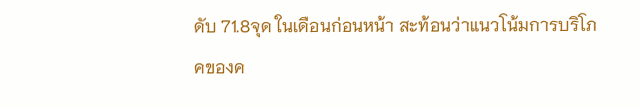ดับ 71.8จุด ในเดือนก่อนหน้า สะท้อนว่าแนวโน้มการบริโภคของค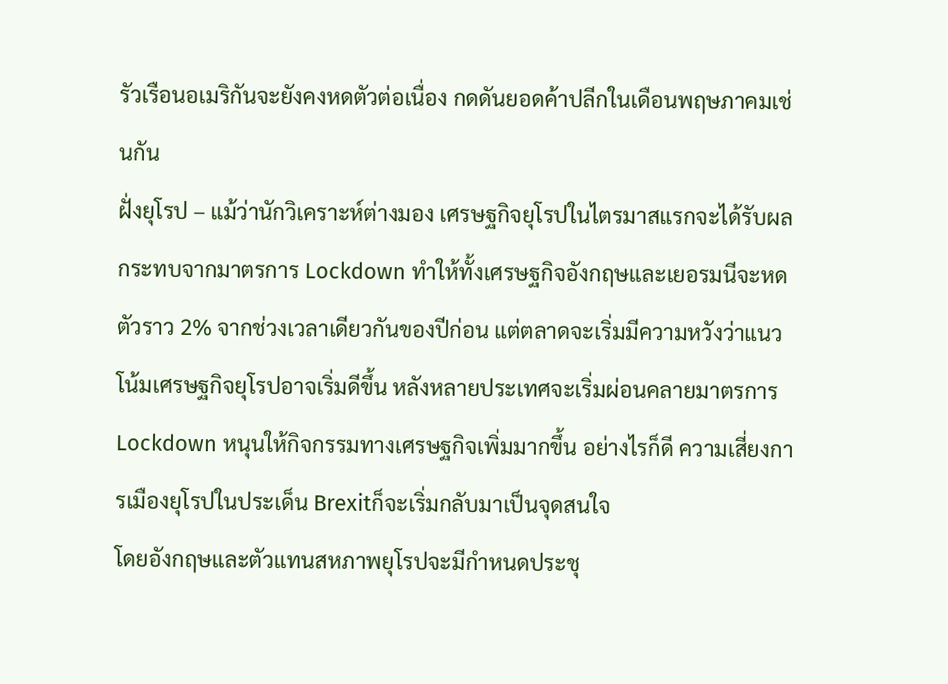รัวเรือนอเมริกันจะยังคงหดตัวต่อเนื่อง กดดันยอดค้าปลีกในเดือนพฤษภาคมเช่นกัน
ฝั่งยุโรป – แม้ว่านักวิเคราะห์ต่างมอง เศรษฐกิจยุโรปในไตรมาสแรกจะได้รับผลกระทบจากมาตรการ Lockdown ทำให้ทั้งเศรษฐกิจอังกฤษและเยอรมนีจะหดตัวราว 2% จากช่วงเวลาเดียวกันของปีก่อน แต่ตลาดจะเริ่มมีความหวังว่าแนวโน้มเศรษฐกิจยุโรปอาจเริ่มดีขึ้น หลังหลายประเทศจะเริ่มผ่อนคลายมาตรการ Lockdown หนุนให้กิจกรรมทางเศรษฐกิจเพิ่มมากขึ้น อย่างไรก็ดี ความเสี่ยงการเมืองยุโรปในประเด็น Brexitก็จะเริ่มกลับมาเป็นจุดสนใจ
โดยอังกฤษและตัวแทนสหภาพยุโรปจะมีกำหนดประชุ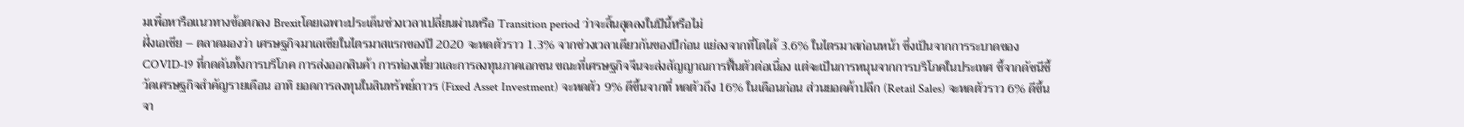มเพื่อหารือแนวทางข้อตกลง Brexitโดยเฉพาะประเด็นช่วงเวลาเปลี่ยนผ่านหรือ Transition period ว่าจะสิ้นสุดลงในปีนี้หรือไม่
ฝั่งเอเชีย – ตลาดมองว่า เศรษฐกิจมาเลเซียในไตรมาสแรกของปี 2020 จะหดตัวราว 1.3% จากช่วงเวลาเดียวกันของปีก่อน แย่ลงจากที่โตได้ 3.6% ในไตรมาสก่อนหน้า ซึ่งเป็นจากการระบาดของ COVID-19 ที่กดดันทั้งการบริโภค การส่งออกสินค้า การท่องเที่ยวและการลงทุนภาคเอกชน ขณะที่เศรษฐกิจจีนจะส่งสัญญาณการฟื้นตัวต่อเนื่อง แต่จะเป็นการหนุนจากการบริโภคในประเทศ ชี้จากดัชนีชี้วัดเศรษฐกิจสำคัญรายเดือน อาทิ ยอดการลงทุนในสินทรัพย์ถาวร (Fixed Asset Investment) จะหดตัว 9% ดีขึ้นจากที่ หดตัวถึง 16% ในเดือนก่อน ส่วนยอดค้าปลีก (Retail Sales) จะหดตัวราว 6% ดีขึ้นจา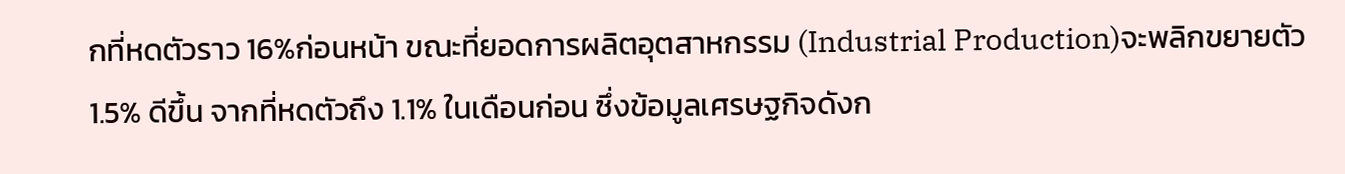กที่หดตัวราว 16%ก่อนหน้า ขณะที่ยอดการผลิตอุตสาหกรรม (Industrial Production)จะพลิกขยายตัว 1.5% ดีขึ้น จากที่หดตัวถึง 1.1% ในเดือนก่อน ซึ่งข้อมูลเศรษฐกิจดังก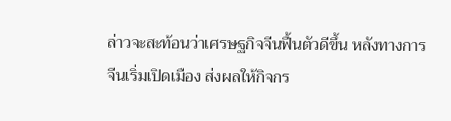ล่าวจะสะท้อนว่าเศรษฐกิจจีนฟื้นตัวดีขึ้น หลังทางการจีนเริ่มเปิดเมือง ส่งผลให้กิจกร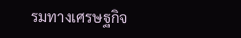รมทางเศรษฐกิจ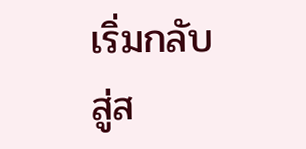เริ่มกลับสู่ส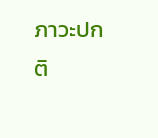ภาวะปกติ